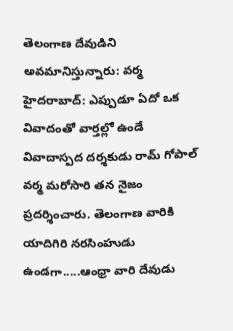తెలంగాణ దేవుడిని అవమానిస్తున్నారు: వర్మ
హైదరాబాద్: ఎప్పుడూ ఏదో ఒక వివాదంతో వార్తల్లో ఉండే వివాదాస్పద దర్శకుడు రామ్ గోపాల్ వర్మ మరోసారి తన నైజం ప్రదర్శించారు. తెలంగాణ వారికి యాదిగిరి నరసింహుడు ఉండగా.....ఆంధ్రా వారి దేవుడు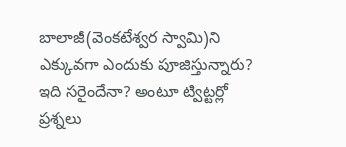బాలాజీ(వెంకటేశ్వర స్వామి)ని ఎక్కువగా ఎందుకు పూజిస్తున్నారు? ఇది సరైందేనా? అంటూ ట్విట్టర్లో ప్రశ్నలు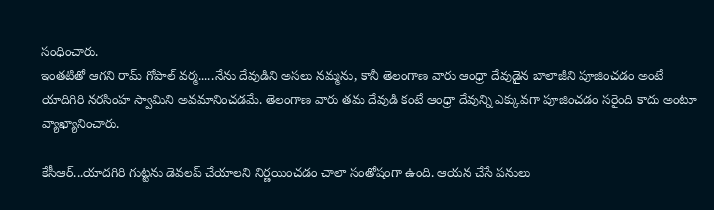సంధించారు.
ఇంతటితో ఆగని రామ్ గోపాల్ వర్మ.....నేను దేవుడిని అసలు నమ్మను, కానీ తెలంగాణ వారు ఆంధ్రా దేవుడైన బాలాజీని పూజించడం అంటే యాదిగిరి నరసింహ స్వామిని అవమానించడమే. తెలంగాణ వారు తమ దేవుడి కంటే ఆంధ్రా దేవున్ని ఎక్కువగా పూజించడం సరైంది కాదు అంటూ వ్యాఖ్యానించారు.

కేసీఆర్...యాదగిరి గుట్టను డెవలప్ చేయాలని నిర్ణయించడం చాలా సంతోషంగా ఉంది. ఆయన చేసే పనులు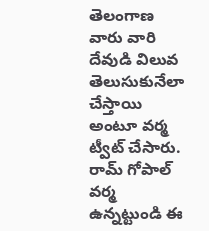తెలంగాణ వారు వారి దేవుడి విలువ తెలుసుకునేలా చేస్తాయి అంటూ వర్మ ట్వీట్ చేసారు. రామ్ గోపాల్ వర్మ ఉన్నట్టుండి ఈ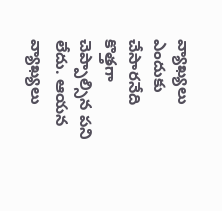వ్యాఖ్యలు ఎందుకు చేసారనేది కొత్తగా చెప్పాల్సిన పని లేదు. ఆయన వ్యాఖ్యలు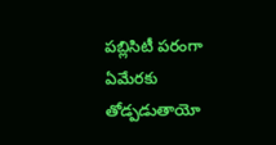పబ్లిసిటీ పరంగా ఏమేరకు తోడ్పడుతాయో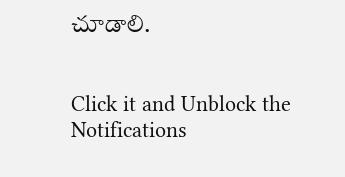చూడాలి.


Click it and Unblock the Notifications